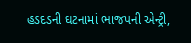હડદડની ઘટનામાં ભાજપની એન્ટ્રી,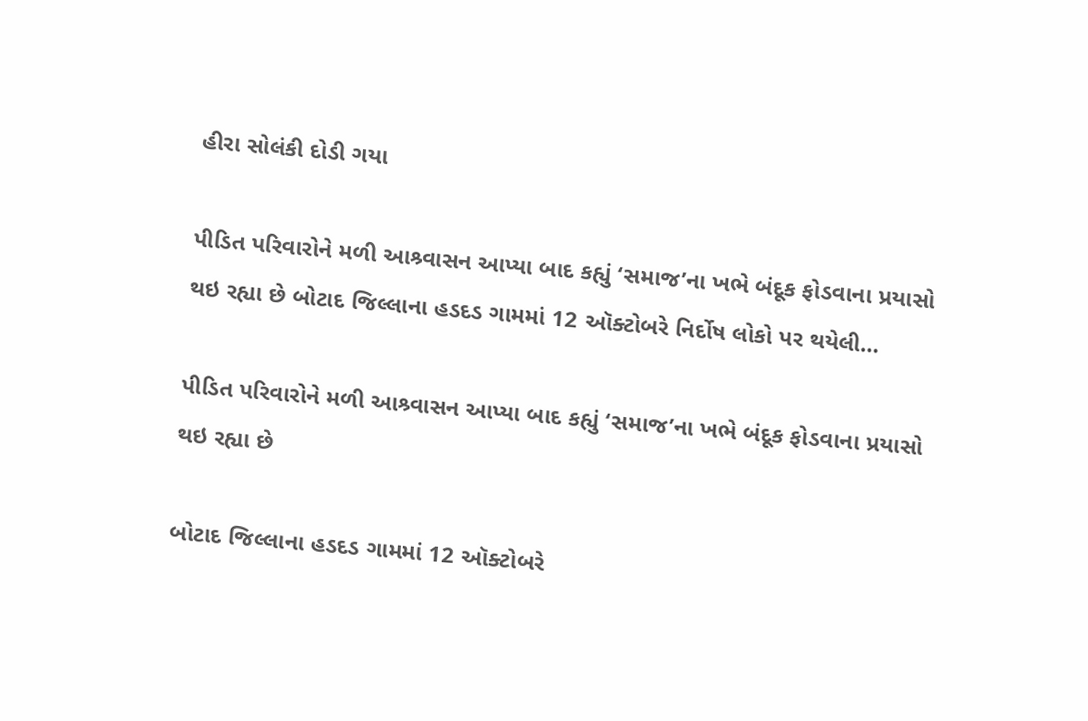હીરા સોલંકી દોડી ગયા

પીડિત પરિવારોને મળી આશ્ર્વાસન આપ્યા બાદ કહ્યું ‘સમાજ’ના ખભે બંદૂક ફોડવાના પ્રયાસો થઇ રહ્યા છે બોટાદ જિલ્લાના હડદડ ગામમાં 12 ઑક્ટોબરે નિર્દોષ લોકો પર થયેલી…

પીડિત પરિવારોને મળી આશ્ર્વાસન આપ્યા બાદ કહ્યું ‘સમાજ’ના ખભે બંદૂક ફોડવાના પ્રયાસો થઇ રહ્યા છે

બોટાદ જિલ્લાના હડદડ ગામમાં 12 ઑક્ટોબરે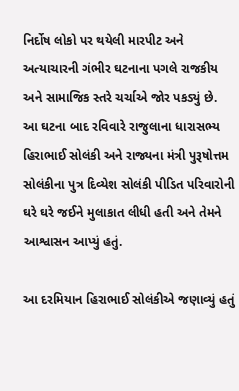નિર્દોષ લોકો પર થયેલી મારપીટ અને અત્યાચારની ગંભીર ઘટનાના પગલે રાજકીય અને સામાજિક સ્તરે ચર્ચાએ જોર પકડ્યું છે. આ ઘટના બાદ રવિવારે રાજુલાના ધારાસભ્ય હિરાભાઈ સોલંકી અને રાજ્યના મંત્રી પુરૂષોત્તમ સોલંકીના પુત્ર દિવ્યેશ સોલંકી પીડિત પરિવારોની ઘરે ઘરે જઈને મુલાકાત લીધી હતી અને તેમને આશ્વાસન આપ્યું હતું.

આ દરમિયાન હિરાભાઈ સોલંકીએ જણાવ્યું હતું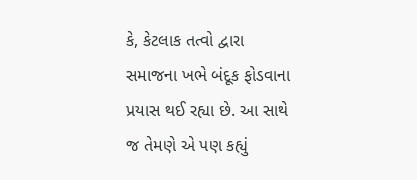કે, કેટલાક તત્વો દ્વારા સમાજના ખભે બંદૂક ફોડવાના પ્રયાસ થઈ રહ્યા છે. આ સાથે જ તેમણે એ પણ કહ્યું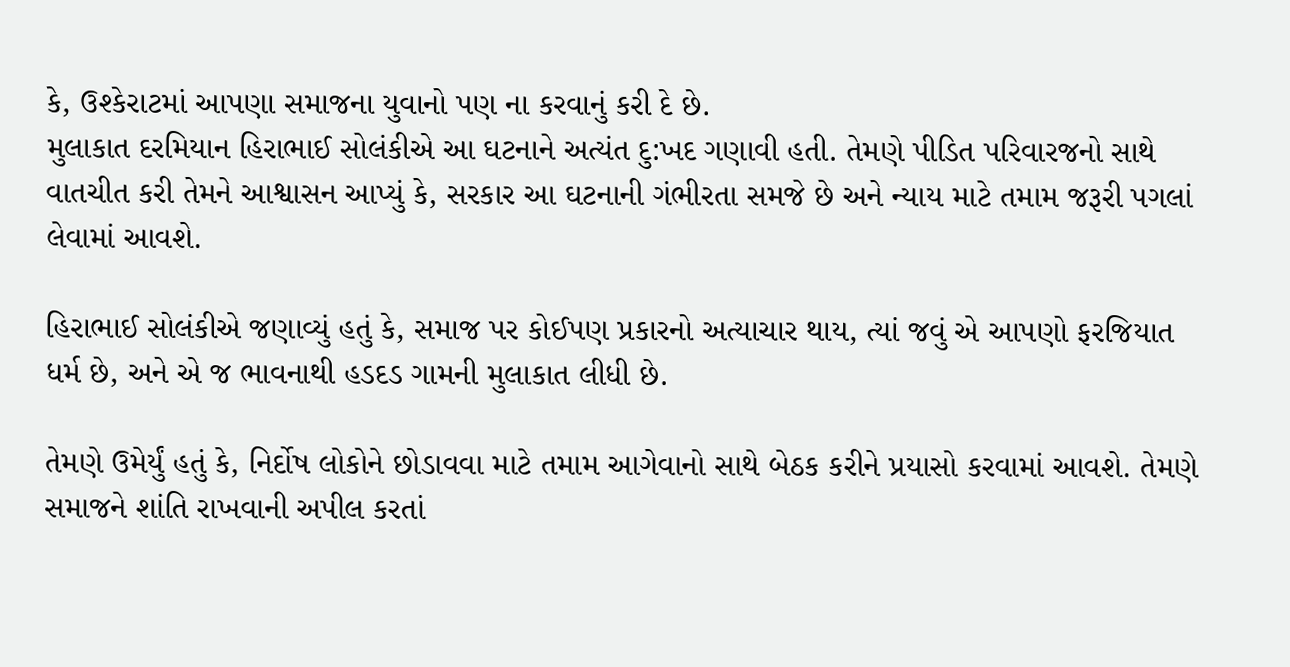કે, ઉશ્કેરાટમાં આપણા સમાજના યુવાનો પણ ના કરવાનું કરી દે છે.
મુલાકાત દરમિયાન હિરાભાઈ સોલંકીએ આ ઘટનાને અત્યંત દુ:ખદ ગણાવી હતી. તેમણે પીડિત પરિવારજનો સાથે વાતચીત કરી તેમને આશ્વાસન આપ્યું કે, સરકાર આ ઘટનાની ગંભીરતા સમજે છે અને ન્યાય માટે તમામ જરૂરી પગલાં લેવામાં આવશે.

હિરાભાઈ સોલંકીએ જણાવ્યું હતું કે, સમાજ પર કોઈપણ પ્રકારનો અત્યાચાર થાય, ત્યાં જવું એ આપણો ફરજિયાત ધર્મ છે, અને એ જ ભાવનાથી હડદડ ગામની મુલાકાત લીધી છે.

તેમણે ઉમેર્યું હતું કે, નિર્દોષ લોકોને છોડાવવા માટે તમામ આગેવાનો સાથે બેઠક કરીને પ્રયાસો કરવામાં આવશે. તેમણે સમાજને શાંતિ રાખવાની અપીલ કરતાં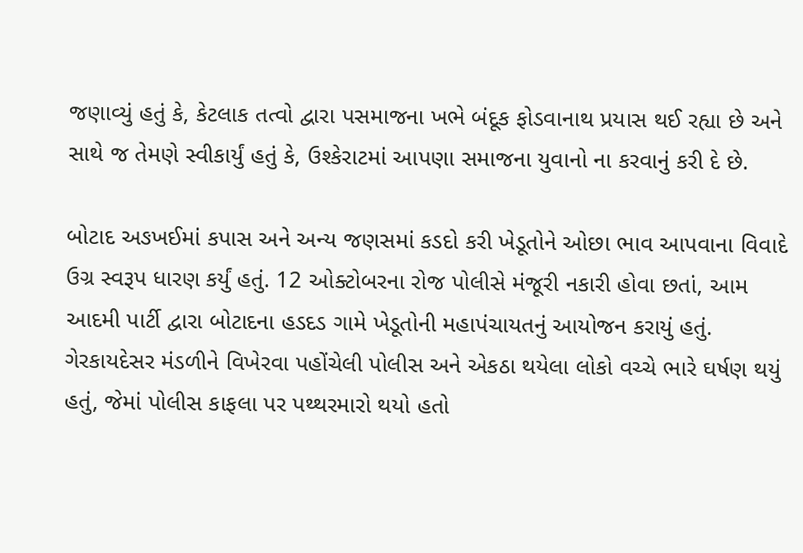જણાવ્યું હતું કે, કેટલાક તત્વો દ્વારા પસમાજના ખભે બંદૂક ફોડવાનાથ પ્રયાસ થઈ રહ્યા છે અને સાથે જ તેમણે સ્વીકાર્યું હતું કે, ઉશ્કેરાટમાં આપણા સમાજના યુવાનો ના કરવાનું કરી દે છે.

બોટાદ અઙખઈમાં કપાસ અને અન્ય જણસમાં કડદો કરી ખેડૂતોને ઓછા ભાવ આપવાના વિવાદે ઉગ્ર સ્વરૂપ ધારણ કર્યું હતું. 12 ઓક્ટોબરના રોજ પોલીસે મંજૂરી નકારી હોવા છતાં, આમ આદમી પાર્ટી દ્વારા બોટાદના હડદડ ગામે ખેડૂતોની મહાપંચાયતનું આયોજન કરાયું હતું. ગેરકાયદેસર મંડળીને વિખેરવા પહોંચેલી પોલીસ અને એકઠા થયેલા લોકો વચ્ચે ભારે ઘર્ષણ થયું હતું, જેમાં પોલીસ કાફલા પર પથ્થરમારો થયો હતો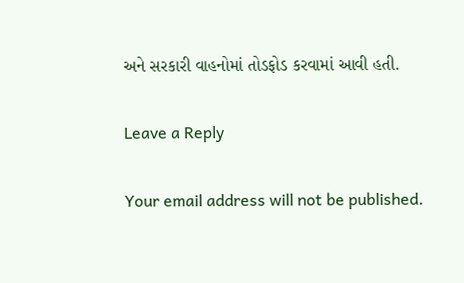અને સરકારી વાહનોમાં તોડફોડ કરવામાં આવી હતી.

Leave a Reply

Your email address will not be published.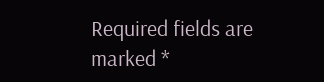Required fields are marked *